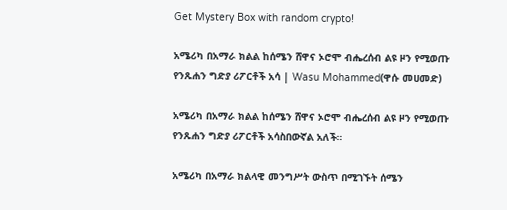Get Mystery Box with random crypto!

አሜሪካ በአማራ ክልል ከሰሜን ሸዋና ኦሮሞ ብሔረሰብ ልዩ ዞን የሚወጡ የንጹሐን ግድያ ሪፖርቶች አሳ | Wasu Mohammed(ዋሱ መሀመድ)

አሜሪካ በአማራ ክልል ከሰሜን ሸዋና ኦሮሞ ብሔረሰብ ልዩ ዞን የሚወጡ የንጹሐን ግድያ ሪፖርቶች አሳስበውኛል አለች።

አሜሪካ በአማራ ክልላዊ መንግሥት ውስጥ በሚገኙት ሰሜን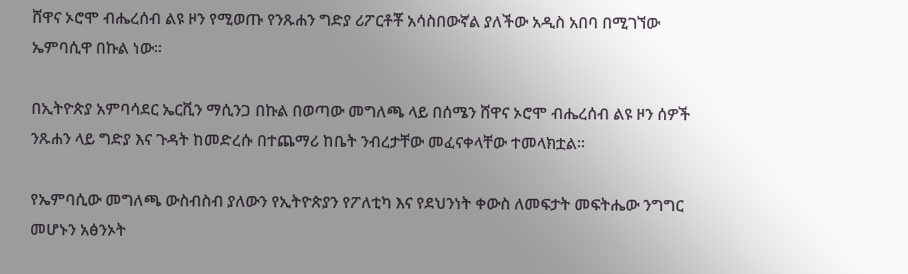ሸዋና ኦሮሞ ብሔረሰብ ልዩ ዞን የሚወጡ የንጹሐን ግድያ ሪፖርቶቾ አሳስበውኛል ያለችው አዲስ አበባ በሚገኘው ኤምባሲዋ በኩል ነው።

በኢትዮጵያ አምባሳደር ኤርቪን ማሲንጋ በኩል በወጣው መግለጫ ላይ በሰሜን ሸዋና ኦሮሞ ብሔረሰብ ልዩ ዞን ሰዎች ንጹሐን ላይ ግድያ እና ጉዳት ከመድረሱ በተጨማሪ ከቤት ንብረታቸው መፈናቀላቸው ተመላክቷል።

የኤምባሲው መግለጫ ውስብስብ ያለውን የኢትዮጵያን የፖለቲካ እና የደህንነት ቀውስ ለመፍታት መፍትሔው ንግግር መሆኑን አፅንኦት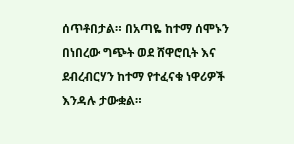ሰጥቶበታል። በአጣዬ ከተማ ሰሞኑን በነበረው ግጭት ወደ ሸዋሮቢት እና ደብረብርሃን ከተማ የተፈናቁ ነዋሪዎች እንዳሉ ታውቋል።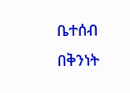ቤተሰብ በቅንነት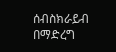ሰብስክራይብ በማድረግ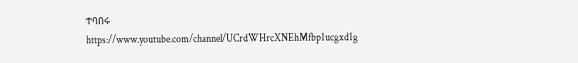ተባበሩ
https://www.youtube.com/channel/UCrdWHrcXNEhMfbp1ucgxd1g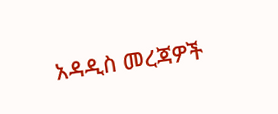አዳዲስ መረጃዎች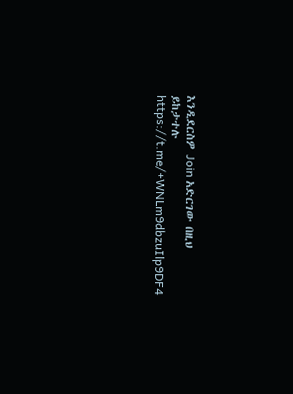እንዲደርስዎ Join አድርገው በዚህ ይከታተሉ
https://t.me/+WNLm9dbzuIlp9DF4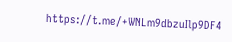https://t.me/+WNLm9dbzuIlp9DF4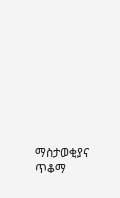ማስታወቂያና ጥቆማ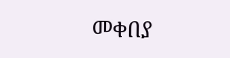መቀበያ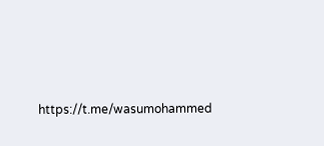https://t.me/wasumohammed